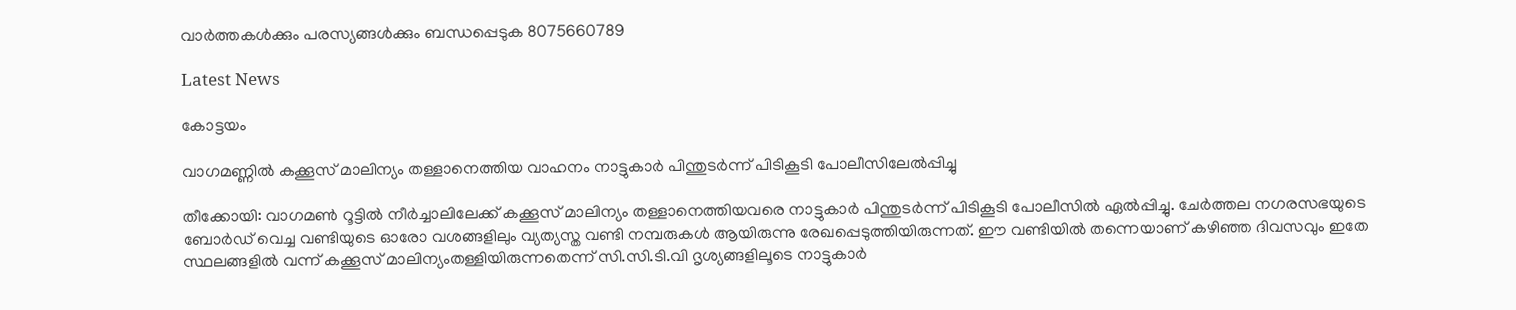വാർത്തകൾക്കും പരസ്യങ്ങൾക്കും ബന്ധപ്പെടുക 8075660789

Latest News

കോട്ടയം

വാഗമണ്ണിൽ കക്കൂസ് മാലിന്യം തള്ളാനെത്തിയ വാഹനം നാട്ടുകാർ പിന്തുടർന്ന് പിടികൂടി പോലീസിലേൽപ്പിച്ചു

തീക്കോയി: വാഗമൺ റൂട്ടിൽ നീർച്ചാലിലേക്ക് കക്കൂസ് മാലിന്യം തള്ളാനെത്തിയവരെ നാട്ടുകാർ പിന്തുടർന്ന് പിടികൂടി പോലീസിൽ ഏൽപ്പിച്ചു. ചേർത്തല നഗരസഭയുടെ ബോർഡ് വെച്ച വണ്ടിയുടെ ഓരോ വശങ്ങളിലും വ്യത്യസ്ത വണ്ടി നമ്പരുകൾ ആയിരുന്നു രേഖപ്പെടുത്തിയിരുന്നത്. ഈ വണ്ടിയിൽ തന്നെയാണ് കഴിഞ്ഞ ദിവസവും ഇതേ സ്ഥലങ്ങളിൽ വന്ന് കക്കൂസ് മാലിന്യംതള്ളിയിരുന്നതെന്ന് സി.സി.ടി.വി ദൃശ്യങ്ങളിലൂടെ നാട്ടുകാർ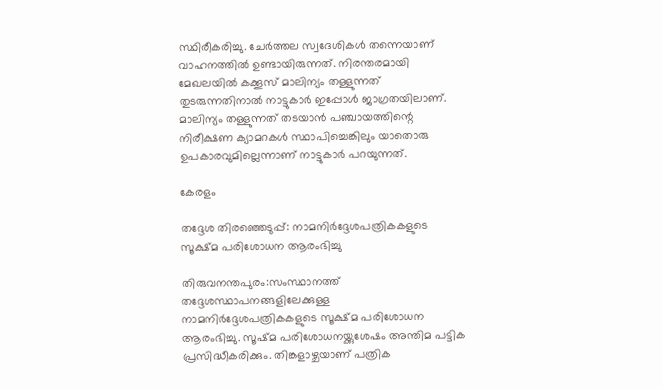സ്ഥിരീകരിച്ചു. ചേർത്തല സ്വദേശികൾ തന്നെയാണ് വാഹനത്തിൽ ഉണ്ടായിരുന്നത്. നിരന്തരമായി മേഖലയിൽ കക്കൂസ് മാലിന്യം തള്ളുന്നത് തുടരുന്നതിനാൽ നാട്ടുകാർ ഇപ്പോൾ ജാഗ്രതയിലാണ്. മാലിന്യം തള്ളുന്നത് തടയാൻ പഞ്ചായത്തിന്റെ നിരീക്ഷണ ക്യാമറകൾ സ്ഥാപിച്ചെങ്കിലും യാതൊരു ഉപകാരവുമില്ലെന്നാണ് നാട്ടുകാർ പറയുന്നത്.

കേരളം

തദ്ദേശ തിരഞ്ഞെടുപ്പ്: നാമനിർദ്ദേശപത്രികകളുടെ സൂക്ഷ്മ പരിശോധന ആരംഭിച്ചു

തിരുവനന്തപുരം:സംസ്ഥാനത്ത് തദ്ദേശസ്ഥാപനങ്ങളിലേക്കുള്ള നാമനിർദ്ദേശപത്രികകളുടെ സൂക്ഷ്മ പരിശോധന ആരംഭിച്ചു. സൂഷ്മ പരിശോധനയ്ക്കുശേഷം അന്തിമ പട്ടിക പ്രസിദ്ധീകരിക്കും. തിങ്കളാഴ്ചയാണ് പത്രിക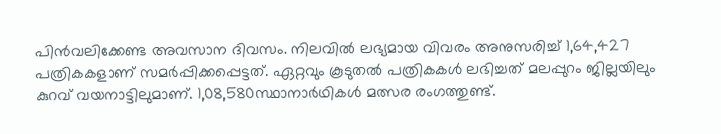പിൻവലിക്കേണ്ട അവസാന ദിവസം. നിലവിൽ ലഭ്യമായ വിവരം അനുസരിച്ച് 1,64,427 പത്രികകളാണ് സമർപ്പിക്കപ്പെട്ടത്. ഏറ്റവും കൂടുതൽ പത്രികകൾ ലഭിച്ചത് മലപ്പുറം ജില്ലയിലും കുറവ് വയനാട്ടിലുമാണ്. 1,08,580സ്ഥാനാർഥികൾ മത്സര രംഗത്തുണ്ട്.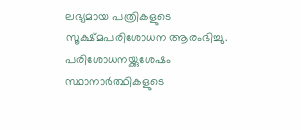ലഭ്യമായ പത്രികളുടെ സൂക്ഷ്മപരിശോധന ആരംഭിച്ചു. പരിശോധനയ്ക്കുശേഷം സ്ഥാനാർത്ഥികളുടെ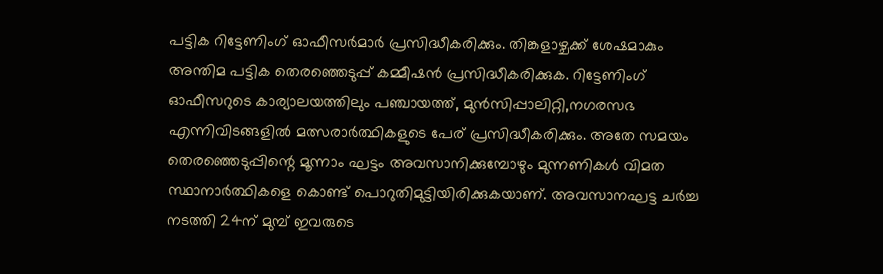പട്ടിക റിട്ടേണിംഗ് ഓഫീസർമാർ പ്രസിദ്ധീകരിക്കും. തിങ്കളാഴ്ചക്ക് ശേഷമാകും അന്തിമ പട്ടിക തെരഞ്ഞെടുപ്പ് കമ്മീഷൻ പ്രസിദ്ധീകരിക്കുക. റിട്ടേണിംഗ് ഓഫീസറുടെ കാര്യാലയത്തിലും പഞ്ചായത്ത്, മുൻസിപ്പാലിറ്റി,നഗരസഭ എന്നിവിടങ്ങളിൽ മത്സരാർത്ഥികളുടെ പേര് പ്രസിദ്ധീകരിക്കും. അതേ സമയം തെരഞ്ഞെടുപ്പിന്റെ മൂന്നാം ഘട്ടം അവസാനിക്കുമ്പോഴും മുന്നണികൾ വിമത സ്ഥാനാർത്ഥികളെ കൊണ്ട് പൊറുതിമുട്ടിയിരിക്കുകയാണ്. അവസാനഘട്ട ചർച്ച നടത്തി 24ന് മുമ്പ് ഇവരുടെ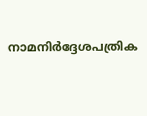നാമനിർദ്ദേശപത്രിക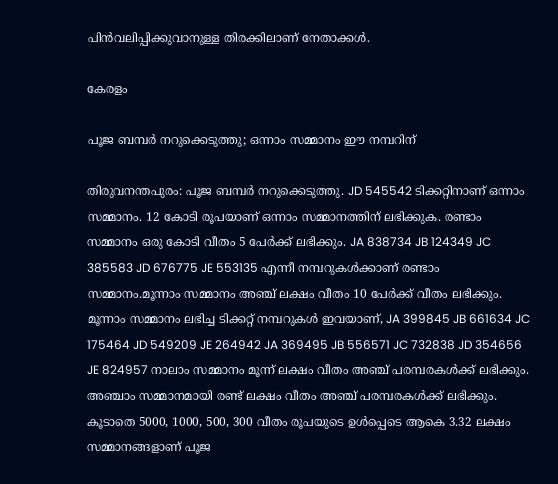പിൻവലിപ്പിക്കുവാനുള്ള തിരക്കിലാണ് നേതാക്കൾ.

കേരളം

പൂജ ബമ്പര്‍ നറുക്കെടുത്തു; ഒന്നാം സമ്മാനം ഈ നമ്പറിന്

തിരുവനന്തപുരം: പൂജ ബമ്പര്‍ നറുക്കെടുത്തു. JD 545542 ടിക്കറ്റിനാണ് ഒന്നാം സമ്മാനം. 12 കോടി രൂപയാണ് ഒന്നാം സമ്മാനത്തിന് ലഭിക്കുക. രണ്ടാം സമ്മാനം ഒരു കോടി വീതം 5 പേർക്ക് ലഭിക്കും. JA 838734 JB 124349 JC 385583 JD 676775 JE 553135 എന്നീ നമ്പറുകൾക്കാണ് രണ്ടാം സമ്മാനം.മൂന്നാം സമ്മാനം അഞ്ച് ലക്ഷം വീതം 10 പേര്‍ക്ക് വീതം ലഭിക്കും. മൂന്നാം സമ്മാനം ലഭിച്ച ടിക്കറ്റ് നമ്പറുകൾ ഇവയാണ്, JA 399845 JB 661634 JC 175464 JD 549209 JE 264942 JA 369495 JB 556571 JC 732838 JD 354656 JE 824957 നാലാം സമ്മാനം മൂന്ന് ലക്ഷം വീതം അഞ്ച് പരമ്പരകള്‍ക്ക് ലഭിക്കും. അഞ്ചാം സമ്മാനമായി രണ്ട് ലക്ഷം വീതം അഞ്ച് പരമ്പരകള്‍ക്ക് ലഭിക്കും. കൂടാതെ 5000, 1000, 500, 300 വീതം രൂപയുടെ ഉള്‍പ്പെടെ ആകെ 3.32 ലക്ഷം സമ്മാനങ്ങളാണ് പൂജ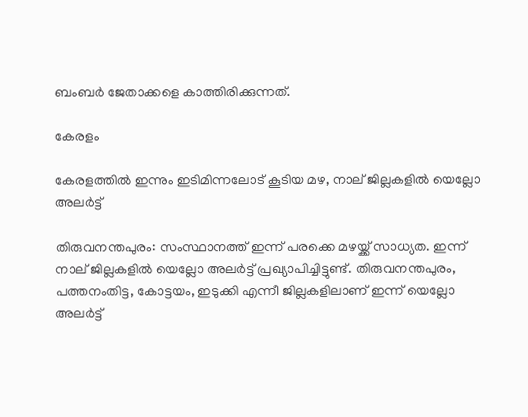ബംബർ ജേതാക്കളെ കാത്തിരിക്കുന്നത്.

കേരളം

കേരളത്തിൽ ഇന്നും ഇടിമിന്നലോട് കൂടിയ മഴ, നാല് ജില്ലകളിൽ യെല്ലോ അലർട്ട്

തിരുവനന്തപുരം: സംസ്ഥാനത്ത് ഇന്ന് പരക്കെ മഴയ്ക്ക് സാധ്യത. ഇന്ന് നാല് ജില്ലകളിൽ യെല്ലോ അലർട്ട് പ്രഖ്യാപിച്ചിട്ടുണ്ട്. തിരുവനന്തപുരം, പത്തനംതിട്ട, കോട്ടയം, ഇടുക്കി എന്നീ ജില്ലകളിലാണ് ഇന്ന് യെല്ലോ അലർട്ട്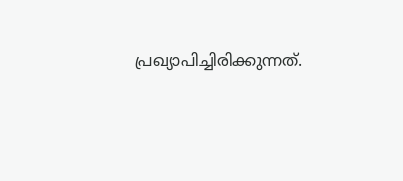പ്രഖ്യാപിച്ചിരിക്കുന്നത്.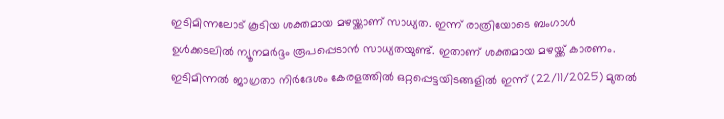ഇടിമിന്നലോട് കൂടിയ ശക്തമായ മഴയ്ക്കാണ് സാധ്യത. ഇന്ന് രാത്രിയോടെ ബംഗാള്‍ ഉള്‍ക്കടലില്‍ ന്യൂനമർദ്ദം രൂപപ്പെടാൻ സാധ്യതയുണ്ട്. ഇതാണ് ശക്തമായ മഴയ്ക്ക് കാരണം. ഇടിമിന്നൽ ജാഗ്രതാ നിർദേശം കേരളത്തിൽ ഒറ്റപ്പെട്ടയിടങ്ങളിൽ ഇന്ന് (22/11/2025) മുതൽ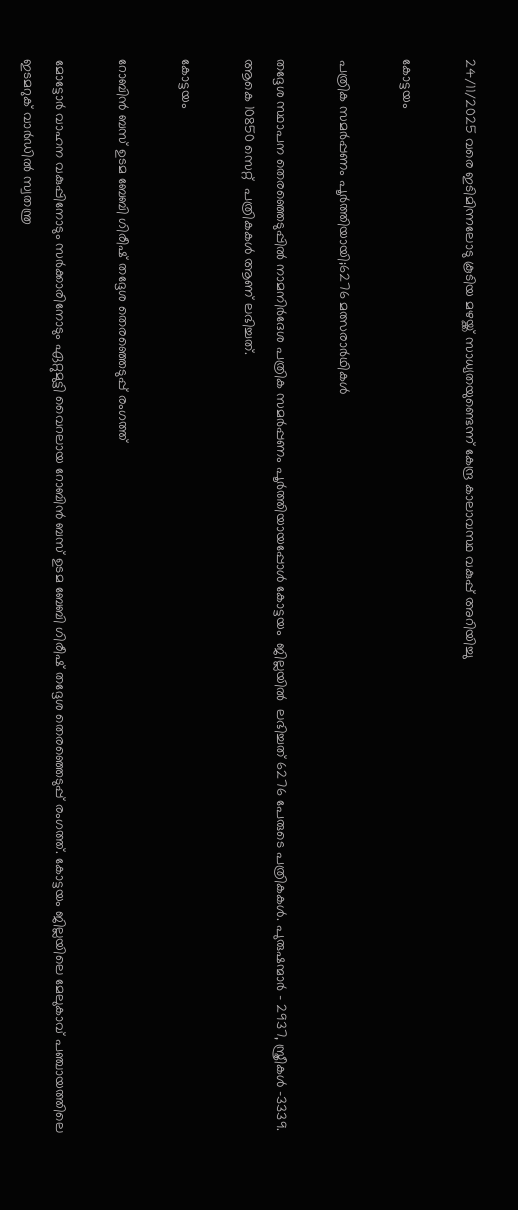24/11/2025 വരെ ഇടിമിന്നലോടു കൂടിയ മഴയ്ക്ക് സാധ്യതയുണ്ടെന്ന് കേന്ദ്ര കാലാവസ്ഥ വകുപ്പ് അറിയിച്ചു

കോട്ടയം

പത്രിക സമർപ്പണം പൂർത്തിയായി;6276 മത്സരാർഥികൾ

തദ്ദേശ സ്ഥാപന തെരഞ്ഞെടുപ്പിൽ നാമനിർദേശ പത്രിക സമർപ്പണം പൂർത്തിയായപ്പോൾ കോട്ടയം  ജില്ലയിൽ  ലഭിച്ചത് 6276 പേരുടെ പത്രികകൾ. പുരുഷന്മാർ - 2937, സ്ത്രീകൾ -3339. ആകെ 10850 സെറ്റ്  പത്രികകൾ ആണ് ലഭിച്ചത്.

കോട്ടയം

റോബിൻ ബസ് ഉടമ ബേബി ഗിരീഷ് തദ്ദേശ തെരഞ്ഞെടുപ്പ് രംഗത്ത്

മോട്ടോർ വാഹന വകുപ്പിനോടും സർക്കാരിനോടും ഏറ്റുമുട്ടി വൈറലായ റോബിൻ ബസ് ഉടമ ബേബി ഗിരീഷ് തദ്ദേശ തെരഞ്ഞെടുപ്പ് രംഗത്ത്. കോട്ടയം ജില്ലയിലെ മേലുകാവ് പഞ്ചായത്തിലെ ഇടമറുക് വാർഡിൽ സ്വതന്ത്ര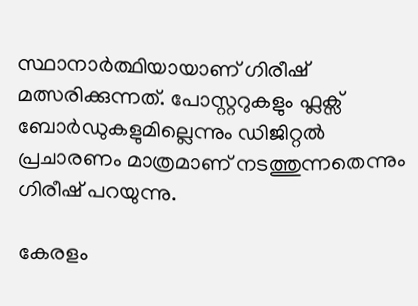സ്ഥാനാർത്ഥിയായാണ് ഗിരീഷ് മത്സരിക്കുന്നത്. പോസ്റ്ററുകളും ഫ്ലക്സ് ബോർഡുകളുമില്ലെന്നും ഡിജിറ്റൽ പ്രചാരണം മാത്രമാണ് നടത്തുന്നതെന്നും ഗിരീഷ് പറയുന്നു.

കേരളം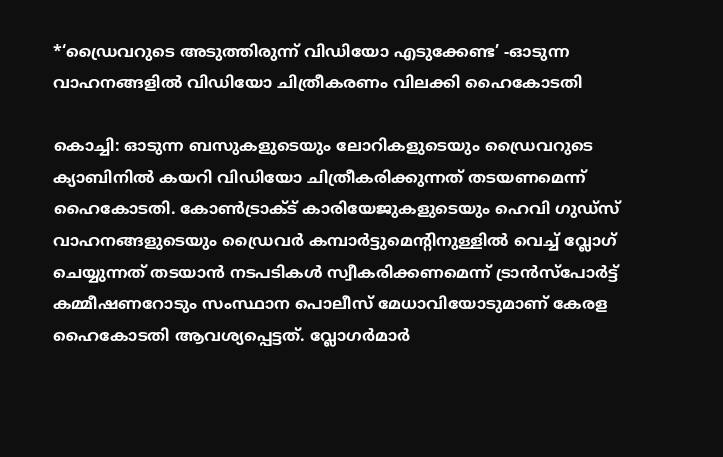*‘ഡ്രൈവറുടെ അടുത്തിരുന്ന് വിഡിയോ എടുക്കേണ്ട’ -ഓടുന്ന വാഹനങ്ങളിൽ വിഡിയോ ചിത്രീകരണം വിലക്കി ഹൈകോടതി

കൊച്ചി: ഓടുന്ന ബസുകളുടെയും ലോറികളുടെയും ഡ്രൈവറുടെ ക്യാബിനിൽ കയറി വിഡിയോ ചിത്രീകരിക്കുന്നത് തടയണമെന്ന് ഹൈകോടതി. കോൺട്രാക്ട് കാരിയേജുകളുടെയും ഹെവി ഗുഡ്സ് വാഹനങ്ങളുടെയും ഡ്രൈവർ കമ്പാർട്ടുമെന്റിനുള്ളിൽ വെച്ച് വ്ലോഗ് ചെയ്യുന്നത് തടയാൻ നടപടികൾ സ്വീകരിക്കണമെന്ന് ട്രാൻസ്‌പോർട്ട് കമ്മീഷണറോടും സംസ്ഥാന പൊലീസ് മേധാവിയോടുമാണ് കേരള ഹൈകോടതി ആവശ്യപ്പെട്ടത്. വ്ലോഗർമാർ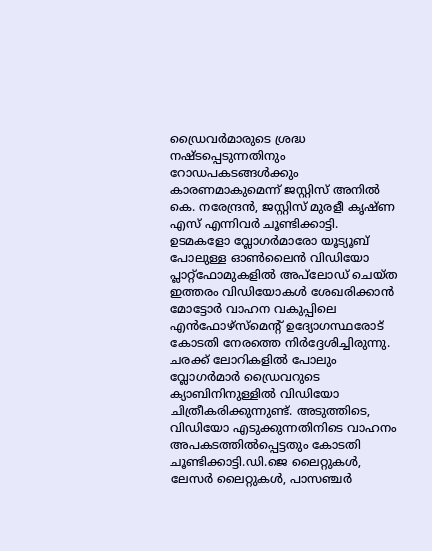ഡ്രൈവർമാരുടെ ശ്രദ്ധ നഷ്ടപ്പെടുന്നതിനും റോഡപകടങ്ങൾക്കും കാരണമാകുമെന്ന് ജസ്റ്റിസ് അനിൽ കെ. നരേന്ദ്രൻ, ജസ്റ്റിസ് മുരളീ കൃഷ്ണ എസ് എന്നിവർ ചൂണ്ടിക്കാട്ടി. ഉടമകളോ വ്ലോഗർമാരോ യൂട്യൂബ് പോലുള്ള ഓൺലൈൻ വിഡിയോ പ്ലാറ്റ്‌ഫോമുകളിൽ അപ്‌ലോഡ് ചെയ്ത ഇത്തരം വിഡിയോകൾ ശേഖരിക്കാൻ മോട്ടോർ വാഹന വകുപ്പിലെ എൻഫോഴ്‌സ്‌മെന്റ് ഉദ്യോഗസ്ഥരോട് കോടതി നേരത്തെ നിർദ്ദേശിച്ചിരുന്നു. ചരക്ക് ലോറികളിൽ പോലും വ്ലോഗർമാർ ഡ്രൈവറുടെ ക്യാബിനിനുള്ളിൽ വിഡിയോ ചിത്രീകരിക്കുന്നുണ്ട്. അടുത്തിടെ, വിഡിയോ എടുക്കുന്നതിനിടെ വാഹനം അപകടത്തിൽപ്പെട്ടതും കോടതി ചൂണ്ടിക്കാട്ടി.ഡി.ജെ ലൈറ്റുകൾ, ലേസർ ലൈറ്റുകൾ, പാസഞ്ചർ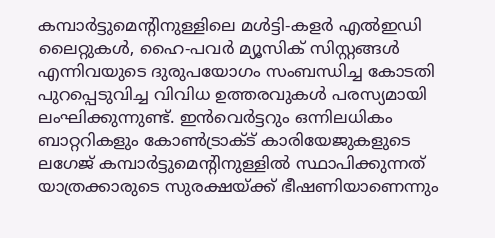കമ്പാർട്ടുമെന്റിനുള്ളിലെ മൾട്ടി-കളർ എൽഇഡി ലൈറ്റുകൾ, ഹൈ-പവർ മ്യൂസിക് സിസ്റ്റങ്ങൾ എന്നിവയുടെ ദുരുപയോഗം സംബന്ധിച്ച കോടതി പുറപ്പെടുവിച്ച വിവിധ ഉത്തരവുകൾ പരസ്യമായി ലംഘിക്കുന്നുണ്ട്. ഇൻവെർട്ടറും ഒന്നിലധികം ബാറ്ററികളും കോൺട്രാക്ട് കാരിയേജുകളുടെ ലഗേജ് കമ്പാർട്ടുമെന്റിനുള്ളിൽ സ്ഥാപിക്കുന്നത് യാത്രക്കാരുടെ സുരക്ഷയ്ക്ക് ഭീഷണിയാണെന്നും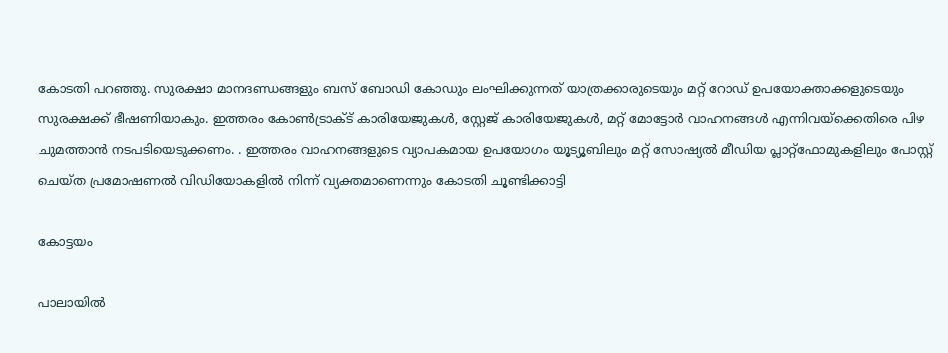കോടതി പറഞ്ഞു. സുരക്ഷാ മാനദണ്ഡങ്ങളും ബസ് ബോഡി കോഡും ലംഘിക്കുന്നത് യാത്രക്കാരുടെയും മറ്റ് റോഡ് ഉപയോക്താക്കളുടെയും സുരക്ഷക്ക് ഭീഷണിയാകും. ഇത്തരം കോൺട്രാക്ട് കാരിയേജുകൾ, സ്റ്റേജ് കാരിയേജുകൾ, മറ്റ് മോട്ടോർ വാഹനങ്ങൾ എന്നിവയ്‌ക്കെതിരെ പിഴ ചുമത്താൻ നടപടിയെടുക്കണം. . ഇത്തരം വാഹനങ്ങളുടെ വ്യാപകമായ ഉപയോഗം യൂട്യൂബിലും മറ്റ് സോഷ്യൽ മീഡിയ പ്ലാറ്റ്‌ഫോമുകളിലും പോസ്റ്റ് ചെയ്ത പ്രമോഷണൽ വിഡിയോകളിൽ നിന്ന് വ്യക്തമാണെന്നും കോടതി ചൂണ്ടിക്കാട്ടി

കോട്ടയം

പാലായിൽ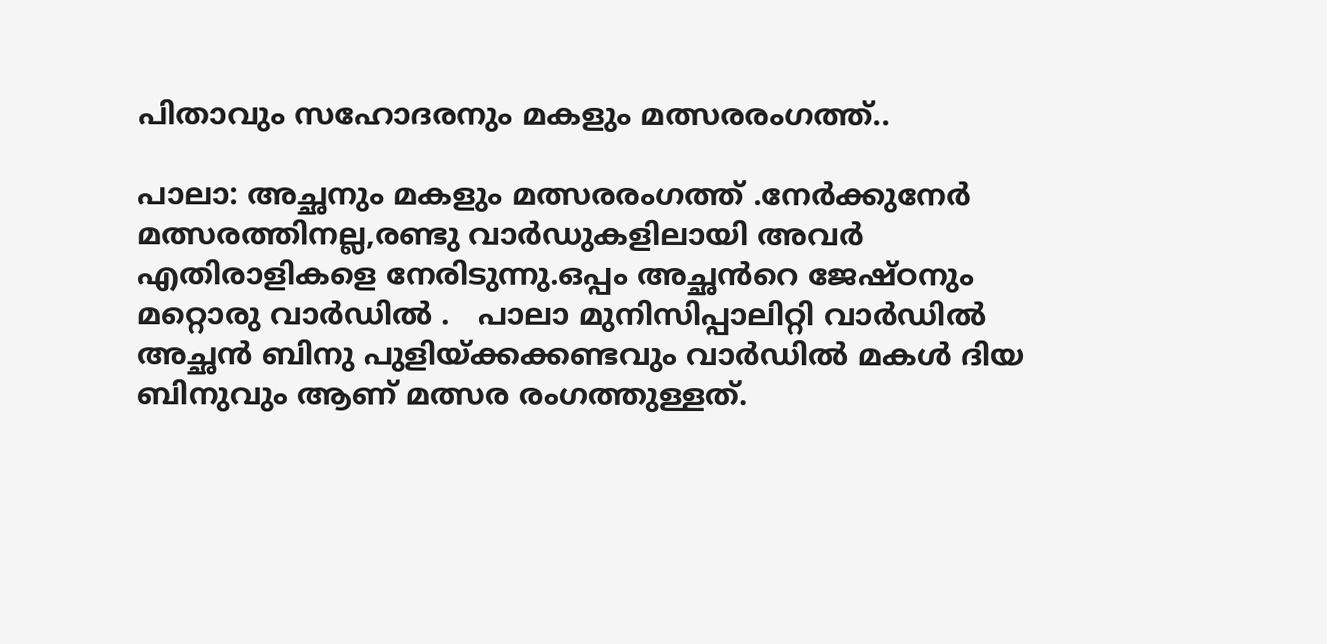പിതാവും സഹോദരനും മകളും മത്സരരംഗത്ത്..

പാലാ: അച്ഛനും മകളും മത്സരരംഗത്ത് .നേർക്കുനേർ മത്സരത്തിനല്ല,രണ്ടു വാർഡുകളിലായി അവർ എതിരാളികളെ നേരിടുന്നു.ഒപ്പം അച്ഛൻറെ ജേഷ്ഠനും മറ്റൊരു വാർഡിൽ .   പാലാ മുനിസിപ്പാലിറ്റി വാർഡിൽ അച്ഛൻ ബിനു പുളിയ്ക്കക്കണ്ടവും വാർഡിൽ മകൾ ദിയ ബിനുവും ആണ് മത്സര രംഗത്തുള്ളത്.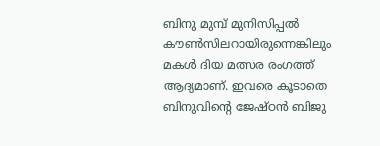ബിനു മുമ്പ് മുനിസിപ്പൽ കൗൺസിലറായിരുന്നെങ്കിലും മകൾ ദിയ മത്സര രംഗത്ത് ആദ്യമാണ്. ഇവരെ കൂടാതെ ബിനുവിൻ്റെ ജേഷ്ഠൻ ബിജു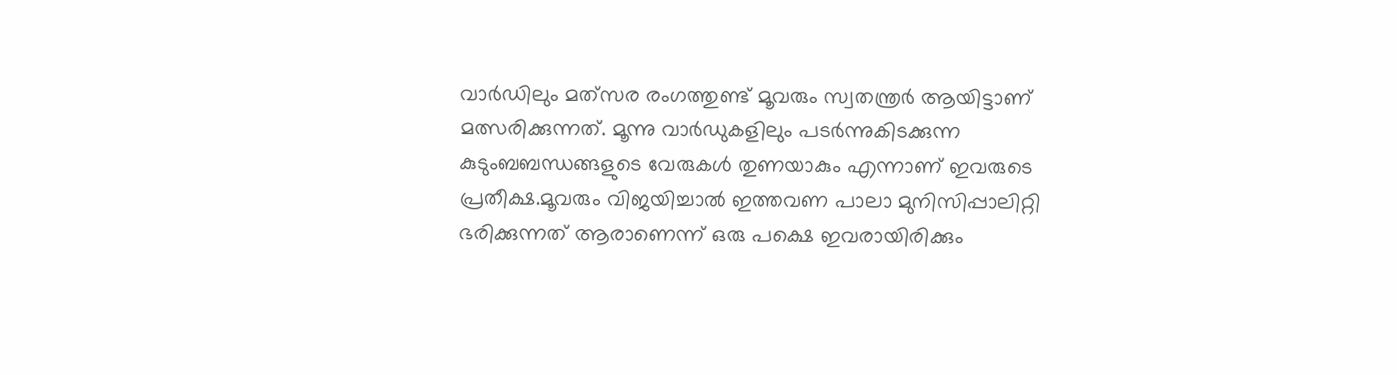വാർഡിലും മത്‌സര രംഗത്തുണ്ട് മൂവരും സ്വതന്ത്രർ ആയിട്ടാണ് മത്സരിക്കുന്നത്. മൂന്നു വാർഡുകളിലും പടർന്നുകിടക്കുന്ന കുടുംബബന്ധങ്ങളുടെ വേരുകൾ തുണയാകും എന്നാണ് ഇവരുടെ പ്രതീക്ഷ.മൂവരും വിജയിച്ചാൽ ഇത്തവണ പാലാ മുനിസിപ്പാലിറ്റി ഭരിക്കുന്നത് ആരാണെന്ന് ഒരു പക്ഷെ ഇവരായിരിക്കും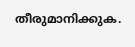തീരുമാനിക്കുക.